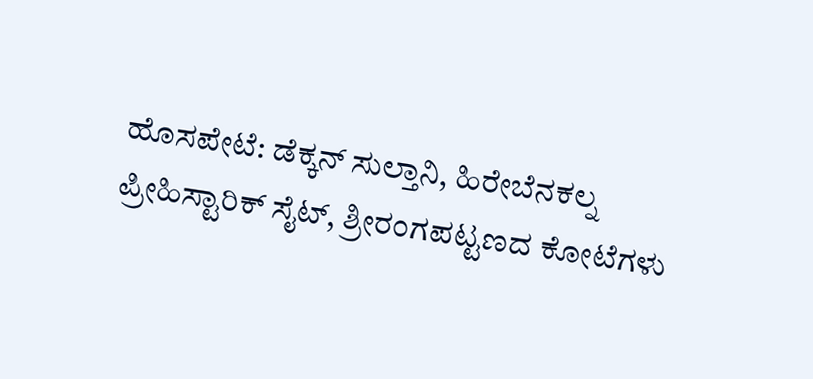ಹೊಸಪೇಟೆ: ಡೆಕ್ಕನ್ ಸುಲ್ತಾನಿ, ಹಿರೇಬೆನಕಲ್ನ ಪ್ರೀಹಿಸ್ಟಾರಿಕ್ ಸೈಟ್, ಶ್ರೀರಂಗಪಟ್ಟಣದ ಕೋಟೆಗಳು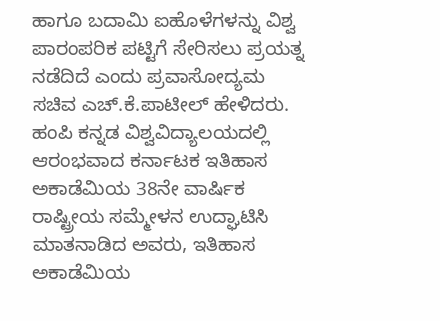ಹಾಗೂ ಬದಾಮಿ ಐಹೊಳೆಗಳನ್ನು ವಿಶ್ವ ಪಾರಂಪರಿಕ ಪಟ್ಟಿಗೆ ಸೇರಿಸಲು ಪ್ರಯತ್ನ ನಡೆದಿದೆ ಎಂದು ಪ್ರವಾಸೋದ್ಯಮ ಸಚಿವ ಎಚ್.ಕೆ.ಪಾಟೀಲ್ ಹೇಳಿದರು.
ಹಂಪಿ ಕನ್ನಡ ವಿಶ್ವವಿದ್ಯಾಲಯದಲ್ಲಿ ಆರಂಭವಾದ ಕರ್ನಾಟಕ ಇತಿಹಾಸ ಅಕಾಡೆಮಿಯ 38ನೇ ವಾರ್ಷಿಕ ರಾಷ್ಟ್ರೀಯ ಸಮ್ಮೇಳನ ಉದ್ಘಾಟಿಸಿ ಮಾತನಾಡಿದ ಅವರು, ಇತಿಹಾಸ ಅಕಾಡೆಮಿಯ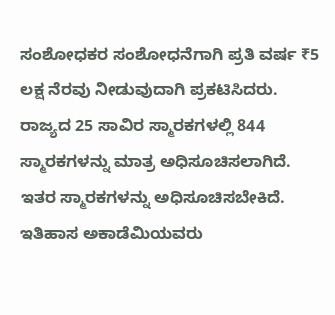ಸಂಶೋಧಕರ ಸಂಶೋಧನೆಗಾಗಿ ಪ್ರತಿ ವರ್ಷ ₹5 ಲಕ್ಷ ನೆರವು ನೀಡುವುದಾಗಿ ಪ್ರಕಟಿಸಿದರು.
ರಾಜ್ಯದ 25 ಸಾವಿರ ಸ್ಮಾರಕಗಳಲ್ಲಿ 844 ಸ್ಮಾರಕಗಳನ್ನು ಮಾತ್ರ ಅಧಿಸೂಚಿಸಲಾಗಿದೆ. ಇತರ ಸ್ಮಾರಕಗಳನ್ನು ಅಧಿಸೂಚಿಸಬೇಕಿದೆ. ಇತಿಹಾಸ ಅಕಾಡೆಮಿಯವರು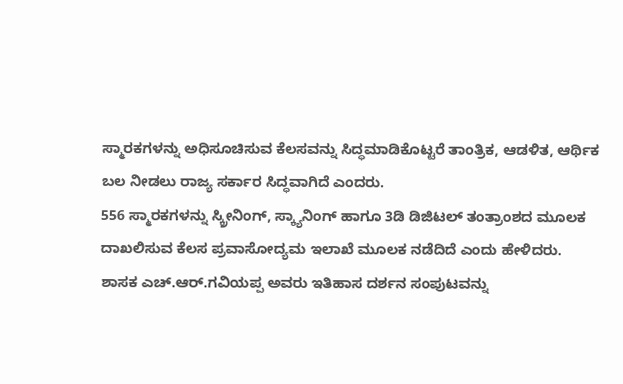ಸ್ಮಾರಕಗಳನ್ನು ಅಧಿಸೂಚಿಸುವ ಕೆಲಸವನ್ನು ಸಿದ್ಧಮಾಡಿಕೊಟ್ಟರೆ ತಾಂತ್ರಿಕ, ಆಡಳಿತ, ಆರ್ಥಿಕ ಬಲ ನೀಡಲು ರಾಜ್ಯ ಸರ್ಕಾರ ಸಿದ್ಧವಾಗಿದೆ ಎಂದರು.
556 ಸ್ಮಾರಕಗಳನ್ನು ಸ್ಕ್ರೀನಿಂಗ್, ಸ್ಕ್ಯಾನಿಂಗ್ ಹಾಗೂ 3ಡಿ ಡಿಜಿಟಲ್ ತಂತ್ರಾಂಶದ ಮೂಲಕ ದಾಖಲಿಸುವ ಕೆಲಸ ಪ್ರವಾಸೋದ್ಯಮ ಇಲಾಖೆ ಮೂಲಕ ನಡೆದಿದೆ ಎಂದು ಹೇಳಿದರು.
ಶಾಸಕ ಎಚ್.ಆರ್.ಗವಿಯಪ್ಪ ಅವರು ಇತಿಹಾಸ ದರ್ಶನ ಸಂಪುಟವನ್ನು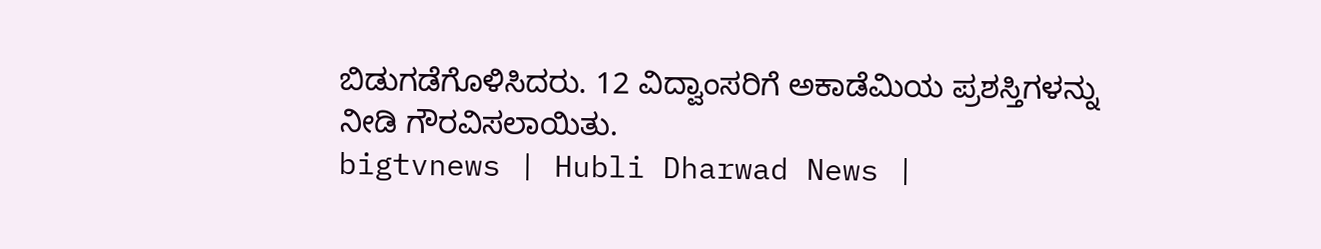ಬಿಡುಗಡೆಗೊಳಿಸಿದರು. 12 ವಿದ್ವಾಂಸರಿಗೆ ಅಕಾಡೆಮಿಯ ಪ್ರಶಸ್ತಿಗಳನ್ನು ನೀಡಿ ಗೌರವಿಸಲಾಯಿತು.
bigtvnews | Hubli Dharwad News |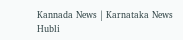Kannada News | Karnataka News Hubli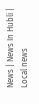News | News In Hubli | Local news